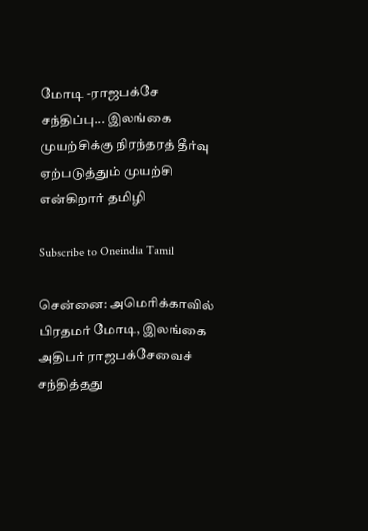மோடி -ராஜபக்சே சந்திப்பு... இலங்கை முயற்சிக்கு நிரந்தரத் தீர்வு ஏற்படுத்தும் முயற்சி என்கிறார் தமிழி

Subscribe to Oneindia Tamil

சென்னை: அமெரிக்காவில் பிரதமர் மோடி, இலங்கை அதிபர் ராஜபக்சேவைச் சந்தித்தது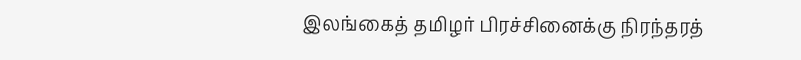இலங்கைத் தமிழர் பிரச்சினைக்கு நிரந்தரத்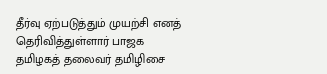தீர்வு ஏற்படுத்தும் முயற்சி எனத் தெரிவித்துள்ளார் பாஜக தமிழகத் தலைவர் தமிழிசை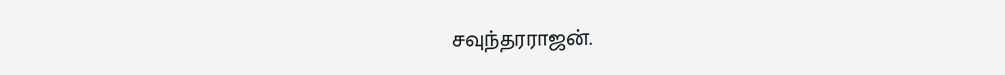சவுந்தரராஜன்.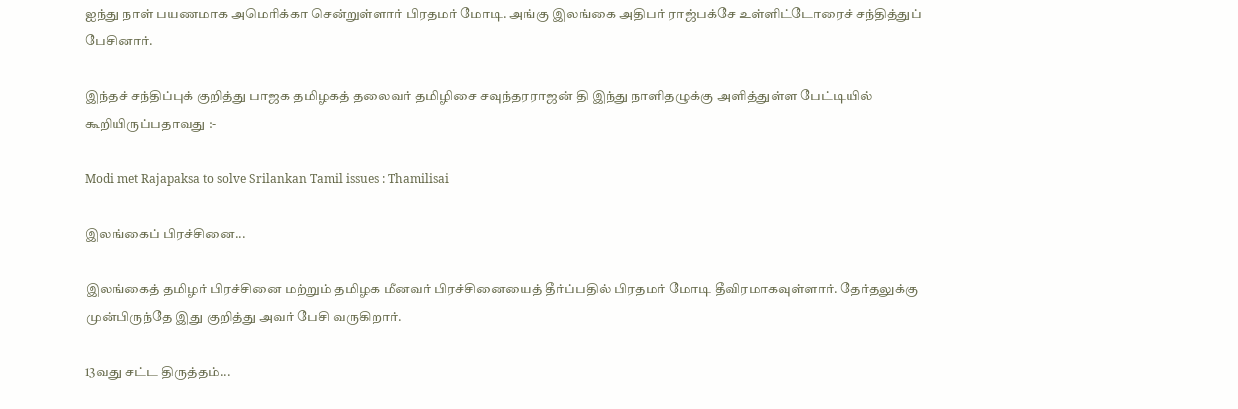ஐந்து நாள் பயணமாக அமெரிக்கா சென்றுள்ளார் பிரதமர் மோடி. அங்கு இலங்கை அதிபர் ராஜ்பக்சே உள்ளிட்டோரைச் சந்தித்துப் பேசினார்.

இந்தச் சந்திப்புக் குறித்து பாஜக தமிழகத் தலைவர் தமிழிசை சவுந்தரராஜன் தி இந்து நாளிதழுக்கு அளித்துள்ள பேட்டியில் கூறியிருப்பதாவது :-

Modi met Rajapaksa to solve Srilankan Tamil issues : Thamilisai

இலங்கைப் பிரச்சினை...

இலங்கைத் தமிழர் பிரச்சினை மற்றும் தமிழக மீனவர் பிரச்சினையைத் தீர்ப்பதில் பிரதமர் மோடி தீவிரமாகவுள்ளார். தேர்தலுக்கு முன்பிருந்தே இது குறித்து அவர் பேசி வருகிறார்.

13வது சட்ட திருத்தம்...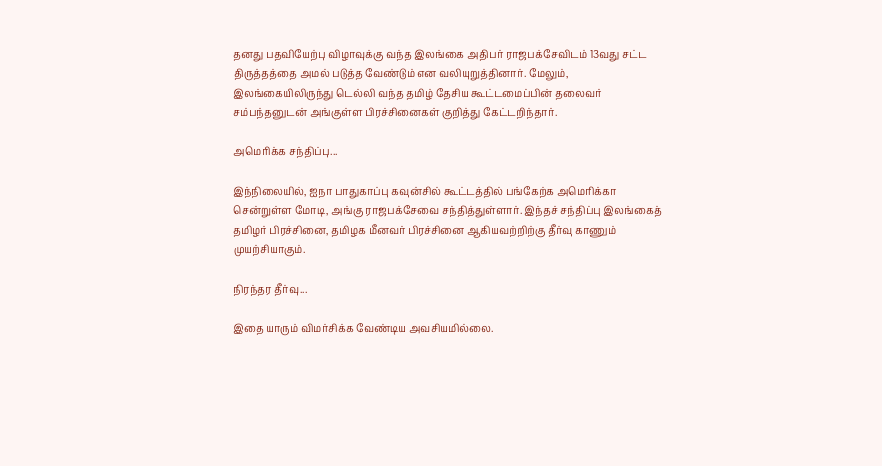தனது பதவியேற்பு விழாவுக்கு வந்த இலங்கை அதிபர் ராஜபக்சேவிடம் 13வது சட்ட திருத்தத்தை அமல் படுத்த வேண்டும் என வலியுறுத்தினார். மேலும், இலங்கையிலிருந்து டெல்லி வந்த தமிழ் தேசிய கூட்டமைப்பின் தலைவர் சம்பந்தனுடன் அங்குள்ள பிரச்சினைகள் குறித்து கேட்டறிந்தார்.

அமெரிக்க சந்திப்பு...

இந்நிலையில், ஐநா பாதுகாப்பு கவுன்சில் கூட்டத்தில் பங்கேற்க அமெரிக்கா சென்றுள்ள மோடி, அங்கு ராஜபக்சேவை சந்தித்துள்ளார். இந்தச் சந்திப்பு இலங்கைத் தமிழர் பிரச்சினை, தமிழக மீனவர் பிரச்சினை ஆகியவற்றிற்கு தீர்வு காணும் முயற்சியாகும்.

நிரந்தர தீர்வு...

இதை யாரும் விமர்சிக்க வேண்டிய அவசியமில்லை.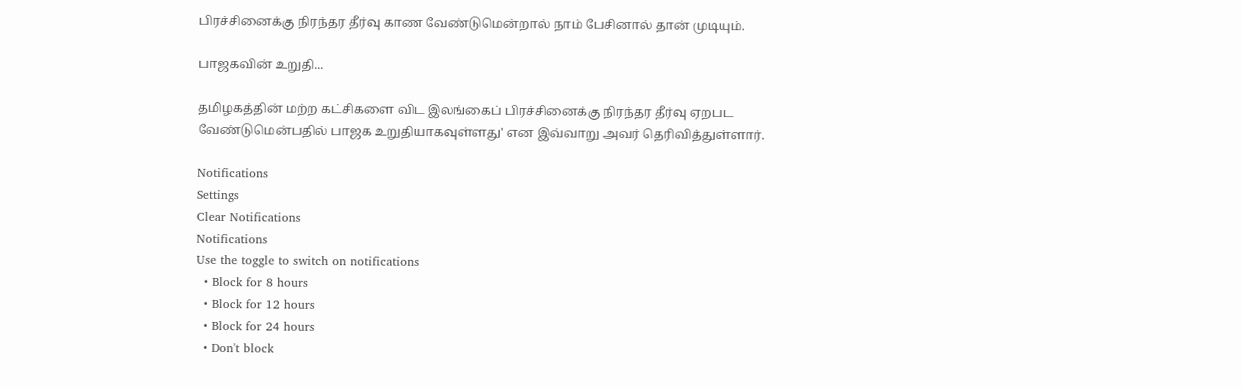பிரச்சினைக்கு நிரந்தர தீர்வு காண வேண்டுமென்றால் நாம் பேசினால் தான் முடியும்.

பாஜகவின் உறுதி...

தமிழகத்தின் மற்ற கட்சிகளை விட இலங்கைப் பிரச்சினைக்கு நிரந்தர தீர்வு ஏறபட வேண்டுமென்பதில் பாஜக உறுதியாகவுள்ளது' என இவ்வாறு அவர் தெரிவித்துள்ளார்.

Notifications
Settings
Clear Notifications
Notifications
Use the toggle to switch on notifications
  • Block for 8 hours
  • Block for 12 hours
  • Block for 24 hours
  • Don't block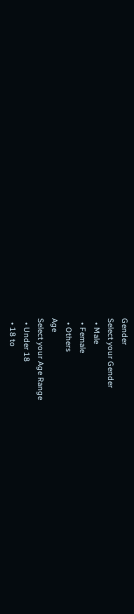Gender
Select your Gender
  • Male
  • Female
  • Others
Age
Select your Age Range
  • Under 18
  • 18 to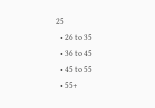25
  • 26 to 35
  • 36 to 45
  • 45 to 55
  • 55+